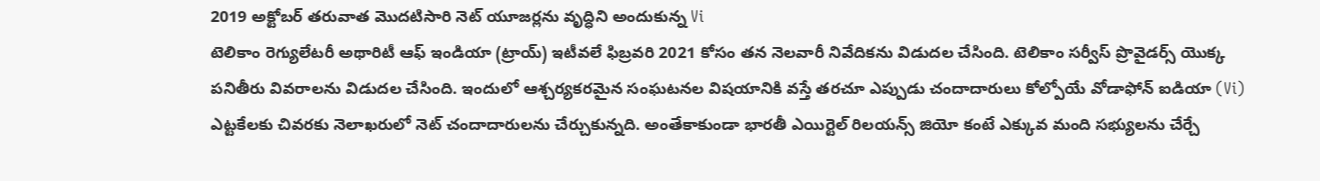2019 అక్టోబర్ తరువాత మొదటిసారి నెట్ యూజర్లను వృద్ధిని అందుకున్న Vi
టెలికాం రెగ్యులేటరీ అథారిటీ ఆఫ్ ఇండియా (ట్రాయ్) ఇటీవలే ఫిబ్రవరి 2021 కోసం తన నెలవారీ నివేదికను విడుదల చేసింది. టెలికాం సర్వీస్ ప్రొవైడర్స్ యొక్క పనితీరు వివరాలను విడుదల చేసింది. ఇందులో ఆశ్చర్యకరమైన సంఘటనల విషయానికి వస్తే తరచూ ఎప్పుడు చందాదారులు కోల్పోయే వోడాఫోన్ ఐడియా (Vi) ఎట్టకేలకు చివరకు నెలాఖరులో నెట్ చందాదారులను చేర్చుకున్నది. అంతేకాకుండా భారతీ ఎయిర్టెల్ రిలయన్స్ జియో కంటే ఎక్కువ మంది సభ్యులను చేర్చే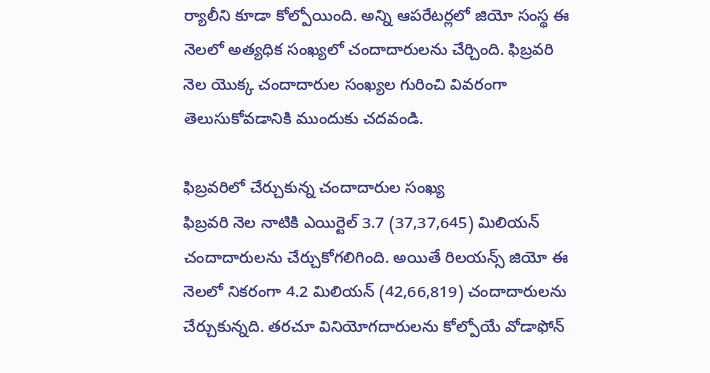ర్యాలీని కూడా కోల్పోయింది. అన్ని ఆపరేటర్లలో జియో సంస్థ ఈ నెలలో అత్యధిక సంఖ్యలో చందాదారులను చేర్చింది. ఫిబ్రవరి నెల యొక్క చందాదారుల సంఖ్యల గురించి వివరంగా తెలుసుకోవడానికి ముందుకు చదవండి.

ఫిబ్రవరిలో చేర్చుకున్న చందాదారుల సంఖ్య
ఫిబ్రవరి నెల నాటికి ఎయిర్టెల్ 3.7 (37,37,645) మిలియన్ చందాదారులను చేర్చుకోగలిగింది. అయితే రిలయన్స్ జియో ఈ నెలలో నికరంగా 4.2 మిలియన్ (42,66,819) చందాదారులను చేర్చుకున్నది. తరచూ వినియోగదారులను కోల్పోయే వోడాఫోన్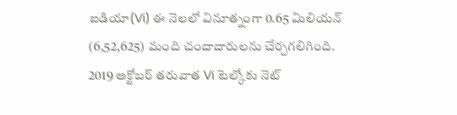ఐడియా(Vi) ఈ నెలలో వినూత్నంగా 0.65 మిలియన్ (6,52,625) మంది చందాదారులను చేర్చగలిగింది. 2019 అక్టోబర్ తరువాత Vi టెల్కోకు నెట్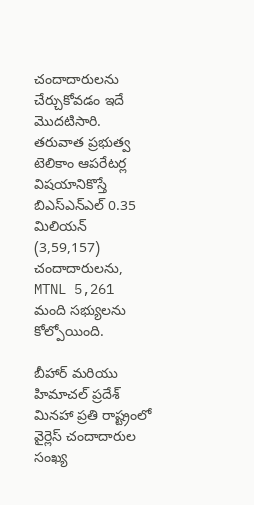చందాదారులను చేర్చుకోవడం ఇదే మొదటిసారి. తరువాత ప్రభుత్వ టెలికాం ఆపరేటర్ల విషయానికొస్తే బిఎస్ఎన్ఎల్ 0.35 మిలియన్ (3,59,157) చందాదారులను, MTNL 5,261 మంది సభ్యులను కోల్పోయింది.

బీహార్ మరియు హిమాచల్ ప్రదేశ్ మినహా ప్రతి రాష్ట్రంలో వైర్లెస్ చందాదారుల సంఖ్య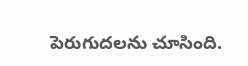పెరుగుదలను చూసింది.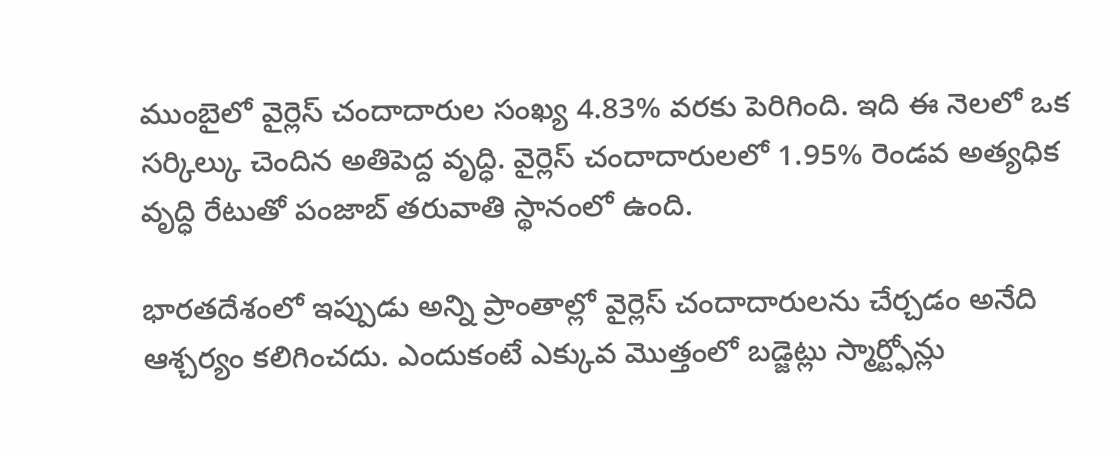ముంబైలో వైర్లెస్ చందాదారుల సంఖ్య 4.83% వరకు పెరిగింది. ఇది ఈ నెలలో ఒక సర్కిల్కు చెందిన అతిపెద్ద వృద్ధి. వైర్లెస్ చందాదారులలో 1.95% రెండవ అత్యధిక వృద్ధి రేటుతో పంజాబ్ తరువాతి స్థానంలో ఉంది.

భారతదేశంలో ఇప్పుడు అన్ని ప్రాంతాల్లో వైర్లెస్ చందాదారులను చేర్చడం అనేది ఆశ్చర్యం కలిగించదు. ఎందుకంటే ఎక్కువ మొత్తంలో బడ్జెట్లు స్మార్ట్ఫోన్లు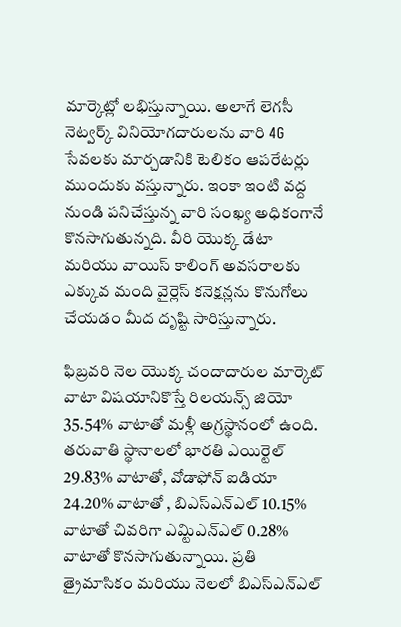మార్కెట్లో లభిస్తున్నాయి. అలాగే లెగసీ నెట్వర్క్ వినియోగదారులను వారి 4G సేవలకు మార్చడానికి టెలికం ఆపరేటర్లు ముందుకు వస్తున్నారు. ఇంకా ఇంటి వద్ద నుండి పనిచేస్తున్న వారి సంఖ్య అధికంగానే కొనసాగుతున్నది. వీరి యొక్క డేటా మరియు వాయిస్ కాలింగ్ అవసరాలకు ఎక్కువ మంది వైర్లెస్ కనెక్షన్లను కొనుగోలు చేయడం మీద దృష్టి సారిస్తున్నారు.

ఫిబ్రవరి నెల యొక్క చందాదారుల మార్కెట్ వాటా విషయానికొస్తే రిలయన్స్ జియో 35.54% వాటాతో మళ్లీ అగ్రస్థానంలో ఉంది. తరువాతి స్థానాలలో భారతి ఎయిర్టెల్ 29.83% వాటాతో, వోడాఫోన్ ఐడియా 24.20% వాటాతో , బిఎస్ఎన్ఎల్ 10.15% వాటాతో చివరిగా ఎమ్టిఎన్ఎల్ 0.28% వాటాతో కొనసాగుతున్నాయి. ప్రతి త్రైమాసికం మరియు నెలలో బిఎస్ఎన్ఎల్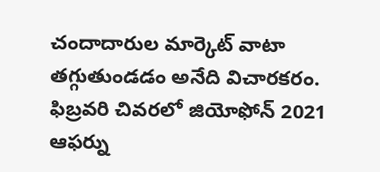చందాదారుల మార్కెట్ వాటా తగ్గుతుండడం అనేది విచారకరం. ఫిబ్రవరి చివరలో జియోఫోన్ 2021 ఆఫర్ను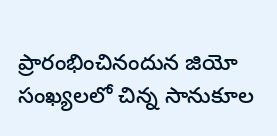ప్రారంభించినందున జియో సంఖ్యలలో చిన్న సానుకూల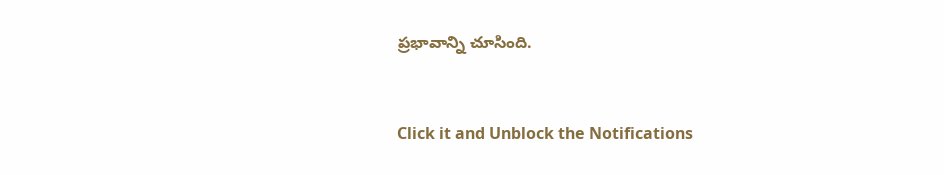ప్రభావాన్ని చూసింది.


Click it and Unblock the Notifications